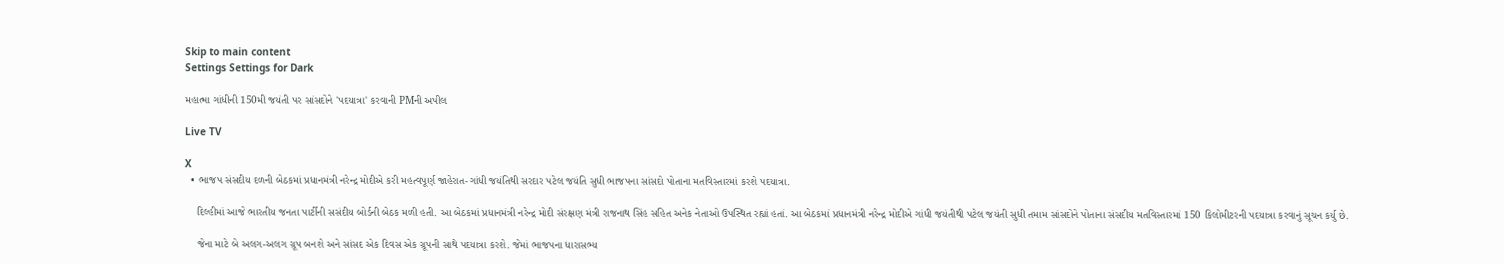Skip to main content
Settings Settings for Dark

મહાત્મા ગાંધીની 150મી જયંતી પર સાંસદોને 'પદયાત્રા' કરવાની PMની અપીલ

Live TV

X
  • ભાજપ સંસદીય દળની બેઠકમાં પ્રધાનમંત્રી નરેન્દ્ર મોદીએ કરી મહત્વપૂર્ણ જાહેરાત-ગાંધી જયંતિથી સરદાર પટેલ જયંતિ સુધી ભાજપના સાંસદો પોતાના મતવિસ્તારમાં કરશે પદયાત્રા.

    દિલ્હીમાં આજે ભારતીય જનતા પાર્ટીની સસંદીય બોર્ડની બેઠક મળી હતી. આ બેઠકમાં પ્રધાનમંત્રી નરેન્દ્ર મોદી સંરક્ષણ મંત્રી રાજનાથ સિંહ સહિત અનેક નેતાઓ ઉપસ્થિત રહ્યાં હતાં. આ બેઠકમાં પ્રધાનમંત્રી નરેન્દ્ર મોદીએ ગાંધી જયંતીથી પટેલ જયંતી સુધી તમામ સાંસદોને પોતાના સંસદીય મતવિસ્તારમાં 150 કિલોમીટરની પદયાત્રા કરવાનું સૂચન કર્યુ છે.

    જેના માટે બે અલગ-અલગ ગ્રૂપ બનશે અને સાંસદ એક દિવસ એક ગ્રૂપની સાથે પદયાત્રા કરશે. જેમાં ભાજપના ધારાસભ્ય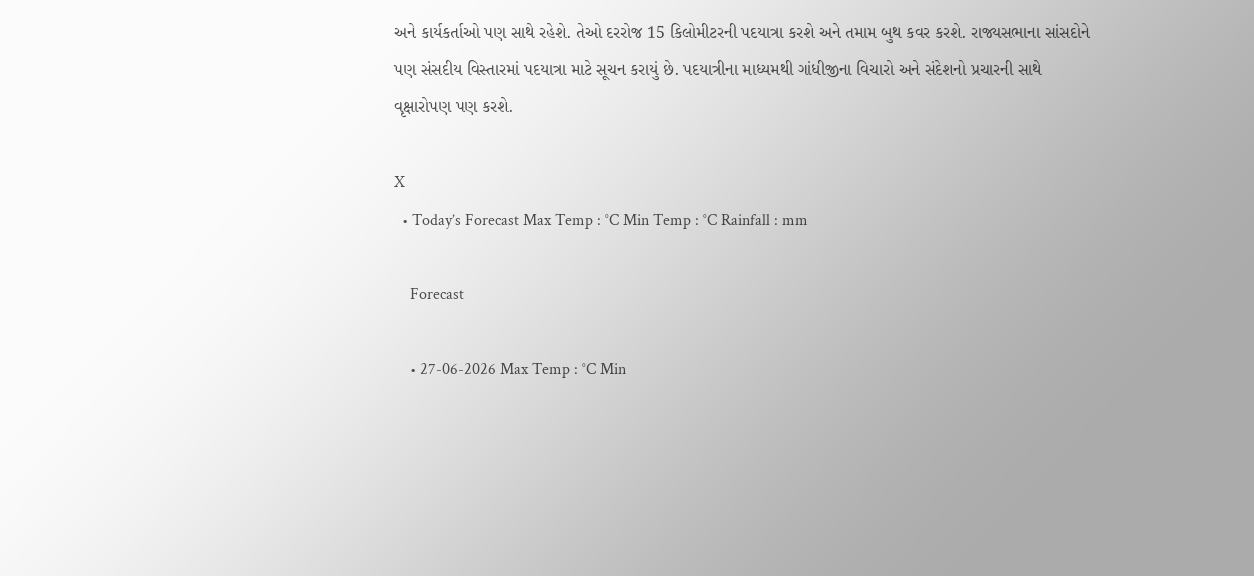અને કાર્યકર્તાઓ પણ સાથે રહેશે. તેઓ દરરોજ 15 કિલોમીટરની પદયાત્રા કરશે અને તમામ બુથ કવર કરશે. રાજ્યસભાના સાંસદોને પણ સંસદીય વિસ્તારમાં પદયાત્રા માટે સૂચન કરાયું છે. પદયાત્રીના માધ્યમથી ગાંધીજીના વિચારો અને સંદેશનો પ્રચારની સાથે વૃક્ષારોપણ પણ કરશે.

X
  • Today’s Forecast Max Temp : °C Min Temp : °C Rainfall : mm

    Forecast

    • 27-06-2026 Max Temp : °C Min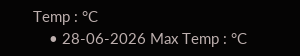Temp : °C
    • 28-06-2026 Max Temp : °C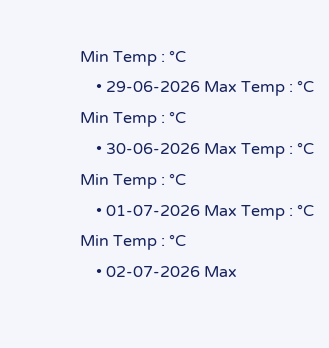Min Temp : °C
    • 29-06-2026 Max Temp : °C Min Temp : °C
    • 30-06-2026 Max Temp : °C Min Temp : °C
    • 01-07-2026 Max Temp : °C Min Temp : °C
    • 02-07-2026 Max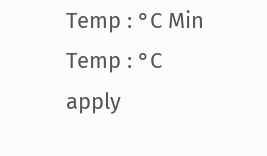Temp : °C Min Temp : °C
apply